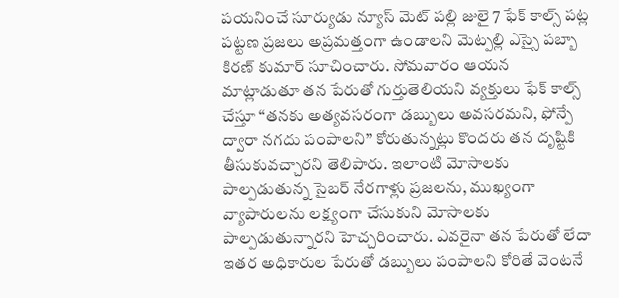పయనించే సూర్యుడు న్యూస్ మెట్ పల్లి జులై 7 ఫేక్ కాల్స్ పట్ల పట్టణ ప్రజలు అప్రమత్తంగా ఉండాలని మెట్పల్లి ఎస్సై పబ్బా కిరణ్ కుమార్ సూచించారు. సోమవారం ఆయన మాట్లాడుతూ తన పేరుతో గుర్తుతెలియని వ్యక్తులు ఫేక్ కాల్స్ చేస్తూ “తనకు అత్యవసరంగా డబ్బులు అవసరమని, ఫోన్పే ద్వారా నగదు పంపాలని” కోరుతున్నట్లు కొందరు తన దృష్టికి తీసుకువచ్చారని తెలిపారు. ఇలాంటి మోసాలకు పాల్పడుతున్న సైబర్ నేరగాళ్లు ప్రజలను, ముఖ్యంగా వ్యాపారులను లక్ష్యంగా చేసుకుని మోసాలకు పాల్పడుతున్నారని హెచ్చరించారు. ఎవరైనా తన పేరుతో లేదా ఇతర అధికారుల పేరుతో డబ్బులు పంపాలని కోరితే వెంటనే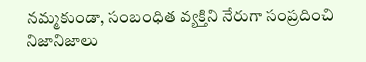నమ్మకుండా, సంబంధిత వ్యక్తిని నేరుగా సంప్రదించి నిజానిజాలు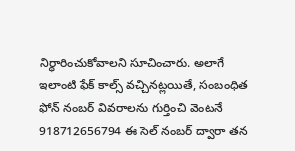నిర్ధారించుకోవాలని సూచించారు. అలాగే ఇలాంటి ఫేక్ కాల్స్ వచ్చినట్లయితే, సంబంధిత ఫోన్ నంబర్ వివరాలను గుర్తించి వెంటనే 918712656794 ఈ సెల్ నంబర్ ద్వారా తన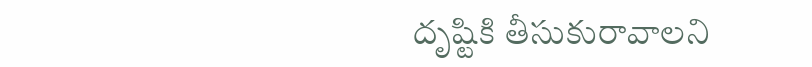దృష్టికి తీసుకురావాలని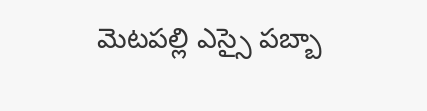మెటపల్లి ఎస్సై పబ్బా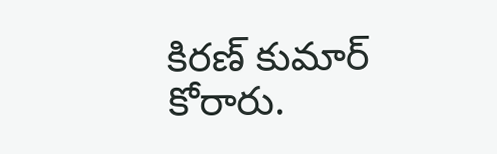కిరణ్ కుమార్ కోరారు.